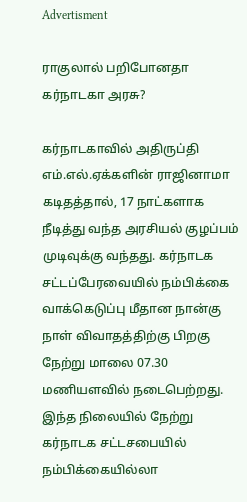Advertisment

ராகுலால் பறிபோனதா கர்நாடகா அரசு?

கர்நாடகாவில் அதிருப்தி எம்.எல்.ஏக்களின் ராஜினாமா கடிதத்தால், 17 நாட்களாக நீடித்து வந்த அரசியல் குழப்பம் முடிவுக்கு வந்தது. கர்நாடக சட்டப்பேரவையில் நம்பிக்கை வாக்கெடுப்பு மீதான நான்கு நாள் விவாதத்திற்கு பிறகு நேற்று மாலை 07.30 மணியளவில் நடைபெற்றது. இந்த நிலையில் நேற்று கர்நாடக சட்டசபையில் நம்பிக்கையில்லா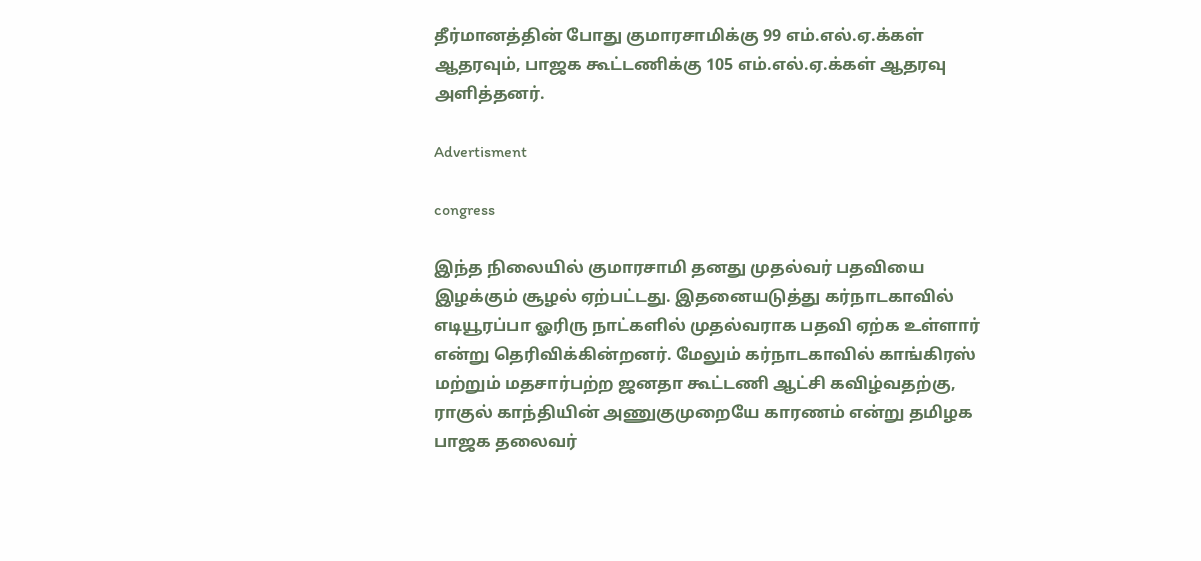தீர்மானத்தின் போது குமாரசாமிக்கு 99 எம்.எல்.ஏ.க்கள் ஆதரவும், பாஜக கூட்டணிக்கு 105 எம்.எல்.ஏ.க்கள் ஆதரவு அளித்தனர்.

Advertisment

congress

இந்த நிலையில் குமாரசாமி தனது முதல்வர் பதவியை இழக்கும் சூழல் ஏற்பட்டது. இதனையடுத்து கர்நாடகாவில் எடியூரப்பா ஓரிரு நாட்களில் முதல்வராக பதவி ஏற்க உள்ளார் என்று தெரிவிக்கின்றனர். மேலும் கர்நாடகாவில் காங்கிரஸ் மற்றும் மதசார்பற்ற ஜனதா கூட்டணி ஆட்சி கவிழ்வதற்கு, ராகுல் காந்தியின் அணுகுமுறையே காரணம் என்று தமிழக பாஜக தலைவர்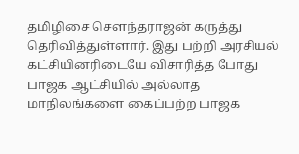தமிழிசை சௌந்தராஜன் கருத்து தெரிவித்துள்ளார். இது பற்றி அரசியல் கட்சியினரிடையே விசாரித்த போது பாஜக ஆட்சியில் அல்லாத மாநிலங்களை கைப்பற்ற பாஜக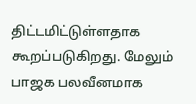திட்டமிட்டுள்ளதாக கூறப்படுகிறது. மேலும் பாஜக பலவீனமாக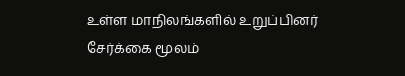உள்ள மாநிலங்களில் உறுப்பினர் சேர்க்கை மூலம்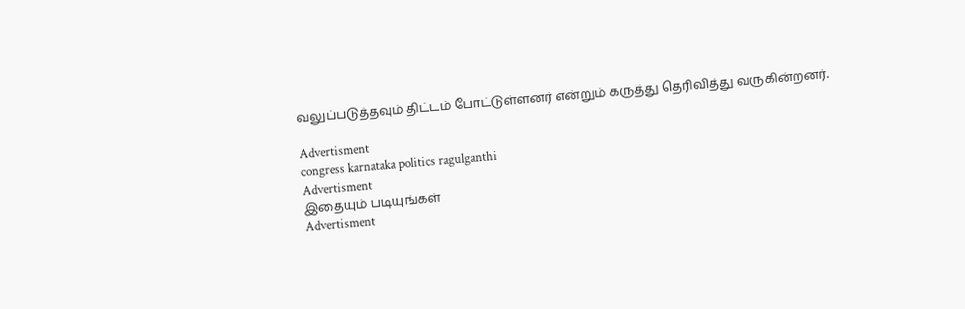வலுப்படுத்தவும் திட்டம் போட்டுள்ளனர் என்றும் கருத்து தெரிவித்து வருகின்றனர்.

Advertisment
congress karnataka politics ragulganthi
Advertisment
இதையும் படியுங்கள்
Advertisment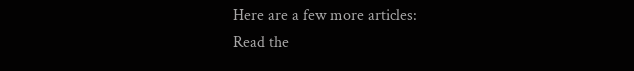Here are a few more articles:
Read the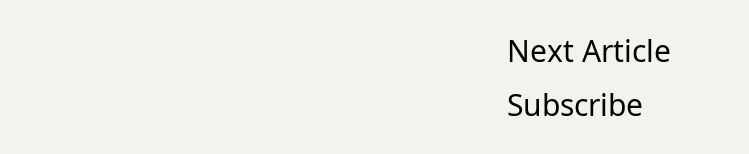Next Article
Subscribe